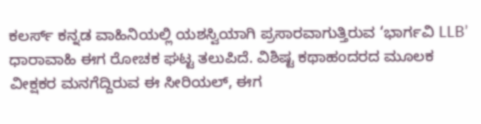ಕಲರ್ಸ್ ಕನ್ನಡ ವಾಹಿನಿಯಲ್ಲಿ ಯಶಸ್ವಿಯಾಗಿ ಪ್ರಸಾರವಾಗುತ್ತಿರುವ ‘ಭಾರ್ಗವಿ LLB’ ಧಾರಾವಾಹಿ ಈಗ ರೋಚಕ ಘಟ್ಟ ತಲುಪಿದೆ. ವಿಶಿಷ್ಟ ಕಥಾಹಂದರದ ಮೂಲಕ ವೀಕ್ಷಕರ ಮನಗೆದ್ದಿರುವ ಈ ಸೀರಿಯಲ್, ಈಗ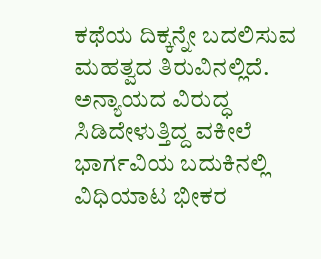ಕಥೆಯ ದಿಕ್ಕನ್ನೇ ಬದಲಿಸುವ ಮಹತ್ವದ ತಿರುವಿನಲ್ಲಿದೆ. ಅನ್ಯಾಯದ ವಿರುದ್ಧ ಸಿಡಿದೇಳುತ್ತಿದ್ದ ವಕೀಲೆ ಭಾರ್ಗವಿಯ ಬದುಕಿನಲ್ಲಿ ವಿಧಿಯಾಟ ಭೀಕರ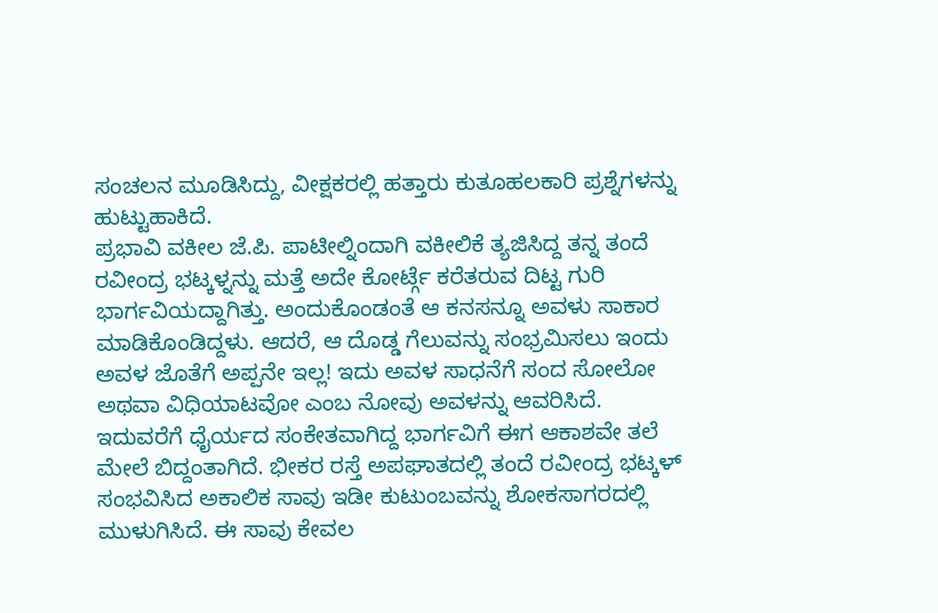ಸಂಚಲನ ಮೂಡಿಸಿದ್ದು, ವೀಕ್ಷಕರಲ್ಲಿ ಹತ್ತಾರು ಕುತೂಹಲಕಾರಿ ಪ್ರಶ್ನೆಗಳನ್ನು ಹುಟ್ಟುಹಾಕಿದೆ.
ಪ್ರಭಾವಿ ವಕೀಲ ಜೆ.ಪಿ. ಪಾಟೀಲ್ನಿಂದಾಗಿ ವಕೀಲಿಕೆ ತ್ಯಜಿಸಿದ್ದ ತನ್ನ ತಂದೆ ರವೀಂದ್ರ ಭಟ್ಕಳ್ನನ್ನು ಮತ್ತೆ ಅದೇ ಕೋರ್ಟ್ಗೆ ಕರೆತರುವ ದಿಟ್ಟ ಗುರಿ ಭಾರ್ಗವಿಯದ್ದಾಗಿತ್ತು. ಅಂದುಕೊಂಡಂತೆ ಆ ಕನಸನ್ನೂ ಅವಳು ಸಾಕಾರ ಮಾಡಿಕೊಂಡಿದ್ದಳು. ಆದರೆ, ಆ ದೊಡ್ಡ ಗೆಲುವನ್ನು ಸಂಭ್ರಮಿಸಲು ಇಂದು ಅವಳ ಜೊತೆಗೆ ಅಪ್ಪನೇ ಇಲ್ಲ! ಇದು ಅವಳ ಸಾಧನೆಗೆ ಸಂದ ಸೋಲೋ ಅಥವಾ ವಿಧಿಯಾಟವೋ ಎಂಬ ನೋವು ಅವಳನ್ನು ಆವರಿಸಿದೆ.
ಇದುವರೆಗೆ ಧೈರ್ಯದ ಸಂಕೇತವಾಗಿದ್ದ ಭಾರ್ಗವಿಗೆ ಈಗ ಆಕಾಶವೇ ತಲೆ ಮೇಲೆ ಬಿದ್ದಂತಾಗಿದೆ. ಭೀಕರ ರಸ್ತೆ ಅಪಘಾತದಲ್ಲಿ ತಂದೆ ರವೀಂದ್ರ ಭಟ್ಕಳ್ ಸಂಭವಿಸಿದ ಅಕಾಲಿಕ ಸಾವು ಇಡೀ ಕುಟುಂಬವನ್ನು ಶೋಕಸಾಗರದಲ್ಲಿ ಮುಳುಗಿಸಿದೆ. ಈ ಸಾವು ಕೇವಲ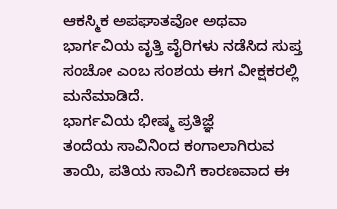ಆಕಸ್ಮಿಕ ಅಪಘಾತವೋ ಅಥವಾ ಭಾರ್ಗವಿಯ ವೃತ್ತಿ ವೈರಿಗಳು ನಡೆಸಿದ ಸುಪ್ತ ಸಂಚೋ ಎಂಬ ಸಂಶಯ ಈಗ ವೀಕ್ಷಕರಲ್ಲಿ ಮನೆಮಾಡಿದೆ.
ಭಾರ್ಗವಿಯ ಭೀಷ್ಮ ಪ್ರತಿಜ್ಞೆ
ತಂದೆಯ ಸಾವಿನಿಂದ ಕಂಗಾಲಾಗಿರುವ ತಾಯಿ, ಪತಿಯ ಸಾವಿಗೆ ಕಾರಣವಾದ ಈ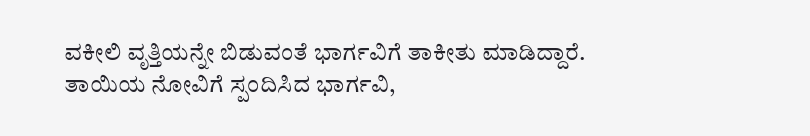ವಕೀಲಿ ವೃತ್ತಿಯನ್ನೇ ಬಿಡುವಂತೆ ಭಾರ್ಗವಿಗೆ ತಾಕೀತು ಮಾಡಿದ್ದಾರೆ. ತಾಯಿಯ ನೋವಿಗೆ ಸ್ಪಂದಿಸಿದ ಭಾರ್ಗವಿ,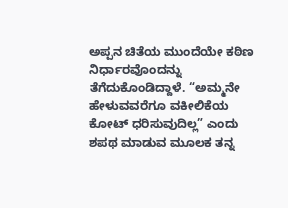ಅಪ್ಪನ ಚಿತೆಯ ಮುಂದೆಯೇ ಕಠಿಣ ನಿರ್ಧಾರವೊಂದನ್ನು ತೆಗೆದುಕೊಂಡಿದ್ದಾಳೆ. “ಅಮ್ಮನೇ ಹೇಳುವವರೆಗೂ ವಕೀಲಿಕೆಯ ಕೋಟ್ ಧರಿಸುವುದಿಲ್ಲ” ಎಂದು ಶಪಥ ಮಾಡುವ ಮೂಲಕ ತನ್ನ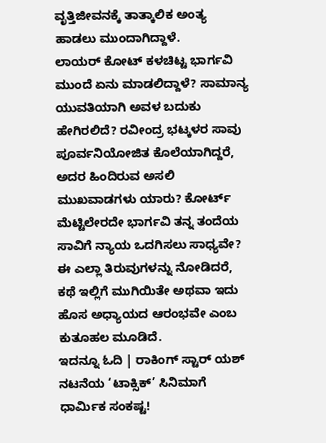ವೃತ್ತಿಜೀವನಕ್ಕೆ ತಾತ್ಕಾಲಿಕ ಅಂತ್ಯ ಹಾಡಲು ಮುಂದಾಗಿದ್ದಾಳೆ.
ಲಾಯರ್ ಕೋಟ್ ಕಳಚಿಟ್ಟ ಭಾರ್ಗವಿ ಮುಂದೆ ಏನು ಮಾಡಲಿದ್ದಾಳೆ? ಸಾಮಾನ್ಯ ಯುವತಿಯಾಗಿ ಅವಳ ಬದುಕು ಹೇಗಿರಲಿದೆ? ರವೀಂದ್ರ ಭಟ್ಕಳರ ಸಾವು ಪೂರ್ವನಿಯೋಜಿತ ಕೊಲೆಯಾಗಿದ್ದರೆ, ಅದರ ಹಿಂದಿರುವ ಅಸಲಿ ಮುಖವಾಡಗಳು ಯಾರು? ಕೋರ್ಟ್ ಮೆಟ್ಟಿಲೇರದೇ ಭಾರ್ಗವಿ ತನ್ನ ತಂದೆಯ ಸಾವಿಗೆ ನ್ಯಾಯ ಒದಗಿಸಲು ಸಾಧ್ಯವೇ? ಈ ಎಲ್ಲಾ ತಿರುವುಗಳನ್ನು ನೋಡಿದರೆ, ಕಥೆ ಇಲ್ಲಿಗೆ ಮುಗಿಯಿತೇ ಅಥವಾ ಇದು ಹೊಸ ಅಧ್ಯಾಯದ ಆರಂಭವೇ ಎಂಬ ಕುತೂಹಲ ಮೂಡಿದೆ.
ಇದನ್ನೂ ಓದಿ | ರಾಕಿಂಗ್ ಸ್ಟಾರ್ ಯಶ್ ನಟನೆಯ ‘ಟಾಕ್ಸಿಕ್’ ಸಿನಿಮಾಗೆ ಧಾರ್ಮಿಕ ಸಂಕಷ್ಟ!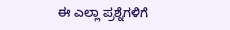ಈ ಎಲ್ಲಾ ಪ್ರಶ್ನೆಗಳಿಗೆ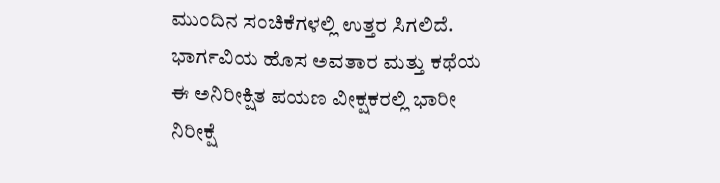ಮುಂದಿನ ಸಂಚಿಕೆಗಳಲ್ಲಿ ಉತ್ತರ ಸಿಗಲಿದೆ. ಭಾರ್ಗವಿಯ ಹೊಸ ಅವತಾರ ಮತ್ತು ಕಥೆಯ ಈ ಅನಿರೀಕ್ಷಿತ ಪಯಣ ವೀಕ್ಷಕರಲ್ಲಿ ಭಾರೀ ನಿರೀಕ್ಷೆ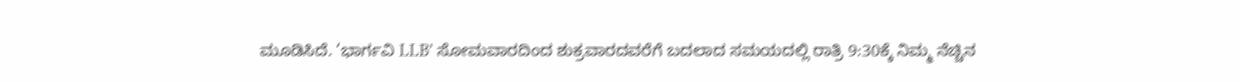ಮೂಡಿಸಿದೆ. ‘ಭಾರ್ಗವಿ LLB’ ಸೋಮವಾರದಿಂದ ಶುಕ್ರವಾರದವರೆಗೆ ಬದಲಾದ ಸಮಯದಲ್ಲಿ ರಾತ್ರಿ 9:30ಕ್ಕೆ ನಿಮ್ಮ ನೆಚ್ಚಿನ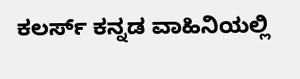ಕಲರ್ಸ್ ಕನ್ನಡ ವಾಹಿನಿಯಲ್ಲಿ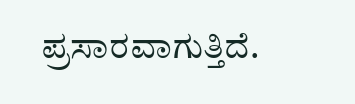ಪ್ರಸಾರವಾಗುತ್ತಿದೆ.